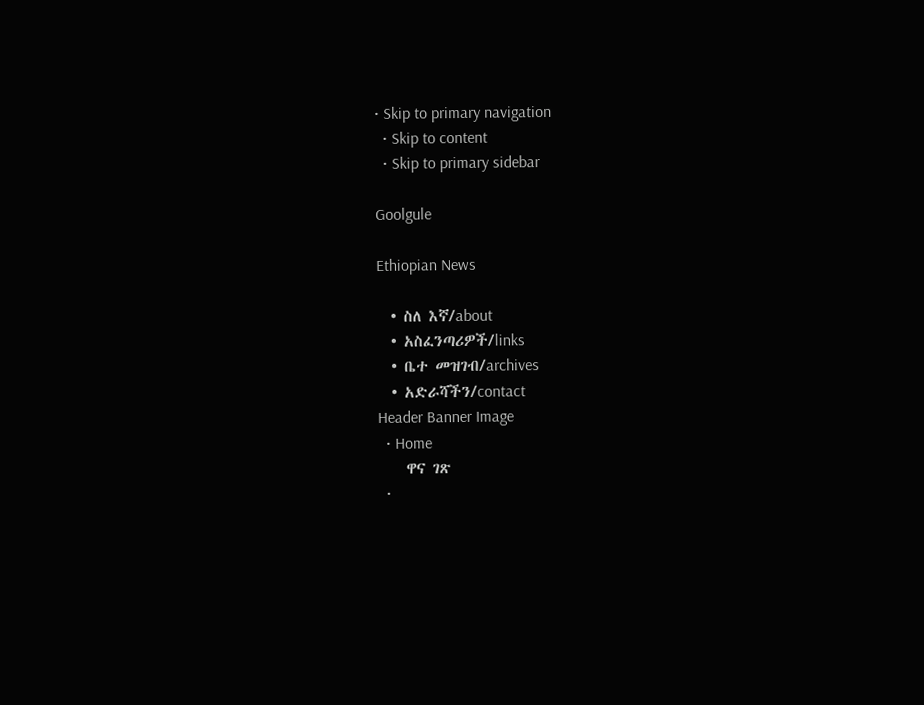• Skip to primary navigation
  • Skip to content
  • Skip to primary sidebar

Goolgule

Ethiopian News

  • ስለ እኛ/about
  • አስፈንጣሪዎች/links
  • ቤተ መዝገብ/archives
  • አድራሻችን/contact
Header Banner Image
  • Home
    ዋና ገጽ
  •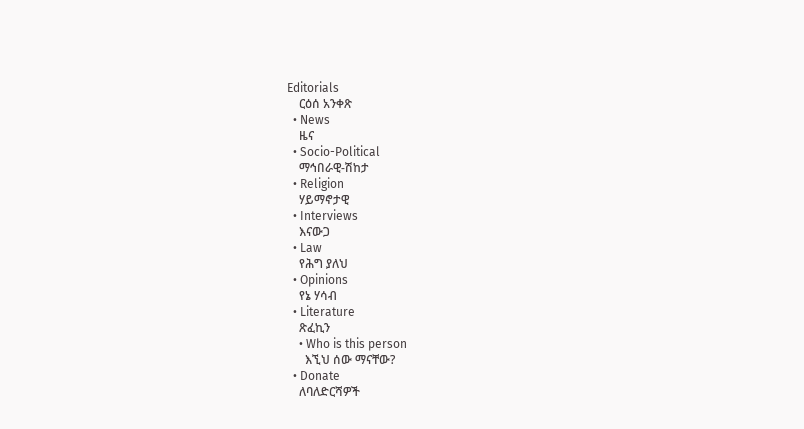Editorials
    ርዕሰ አንቀጽ
  • News
    ዜና
  • Socio-Political
    ማኅበራዊ-ሽከታ
  • Religion
    ሃይማኖታዊ
  • Interviews
    እናውጋ
  • Law
    የሕግ ያለህ
  • Opinions
    የኔ ሃሳብ
  • Literature
    ጽፈኪን
    • Who is this person
      እኚህ ሰው ማናቸው?
  • Donate
    ለባለድርሻዎች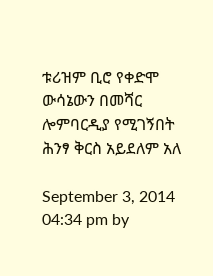ቱሪዝም ቢሮ የቀድሞ ውሳኔውን በመሻር ሎምባርዲያ የሚገኝበት ሕንፃ ቅርስ አይደለም አለ

September 3, 2014 04:34 pm by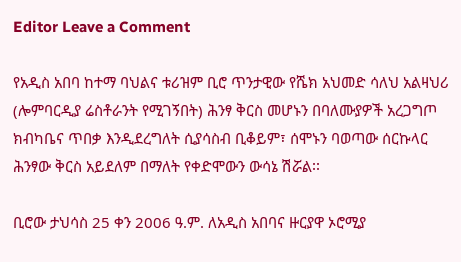Editor Leave a Comment

የአዲስ አበባ ከተማ ባህልና ቱሪዝም ቢሮ ጥንታዊው የሼክ አህመድ ሳለህ አልዛህሪ (ሎምባርዲያ ሬስቶራንት የሚገኝበት) ሕንፃ ቅርስ መሆኑን በባለሙያዎች አረጋግጦ ክብካቤና ጥበቃ እንዲደረግለት ሲያሳስብ ቢቆይም፣ ሰሞኑን ባወጣው ሰርኩላር ሕንፃው ቅርስ አይደለም በማለት የቀድሞውን ውሳኔ ሽሯል፡፡

ቢሮው ታህሳስ 25 ቀን 2006 ዓ.ም. ለአዲስ አበባና ዙርያዋ ኦሮሚያ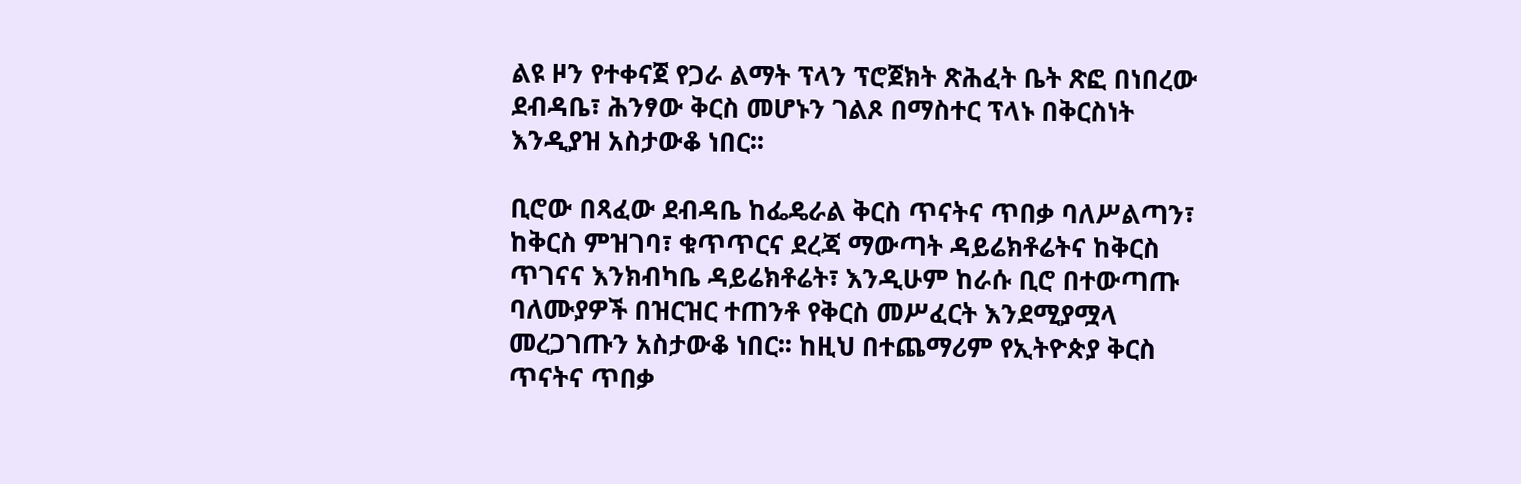ልዩ ዞን የተቀናጀ የጋራ ልማት ፕላን ፕሮጀክት ጽሕፈት ቤት ጽፎ በነበረው ደብዳቤ፣ ሕንፃው ቅርስ መሆኑን ገልጾ በማስተር ፕላኑ በቅርስነት እንዲያዝ አስታውቆ ነበር፡፡

ቢሮው በጻፈው ደብዳቤ ከፌዴራል ቅርስ ጥናትና ጥበቃ ባለሥልጣን፣ ከቅርስ ምዝገባ፣ ቁጥጥርና ደረጃ ማውጣት ዳይሬክቶሬትና ከቅርስ ጥገናና እንክብካቤ ዳይሬክቶሬት፣ እንዲሁም ከራሱ ቢሮ በተውጣጡ ባለሙያዎች በዝርዝር ተጠንቶ የቅርስ መሥፈርት እንደሚያሟላ መረጋገጡን አስታውቆ ነበር፡፡ ከዚህ በተጨማሪም የኢትዮጵያ ቅርስ ጥናትና ጥበቃ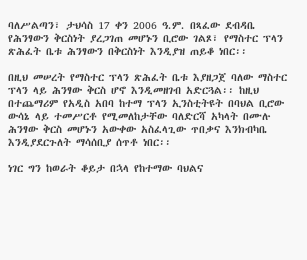ባለሥልጣን፣ ታህሳስ 17 ቀን 2006 ዓ.ም. በጻፈው ደብዳቤ የሕንፃውን ቅርስነት ያረጋገጠ መሆኑን ቢሮው ገልጾ፣ የማስተር ፕላን ጽሕፈት ቤቱ ሕንፃውን በቅርስነት እንዲያዝ ጠይቆ ነበር፡፡

በዚህ መሠረት የማስተር ፕላን ጽሕፈት ቤቱ እያዘጋጀ ባለው ማስተር ፕላን ላይ ሕንፃው ቅርስ ሆኖ እንዲመዘገብ አድርጓል፡፡ ከዚህ በተጨማሪም የአዲስ አበባ ከተማ ፕላን ኢንስቲትዩት በባህል ቢሮው ውሳኔ ላይ ተመሥርቶ የሚመለከታቸው ባለድርሻ አካላት በሙሉ ሕንፃው ቅርስ መሆኑን አውቀው አስፈላጊው ጥበቃና እንክብካቤ እንዲያደርጉለት ማሳሰቢያ ሰጥቶ ነበር፡፡

ነገር ግን ከወራት ቆይታ በኋላ የከተማው ባህልና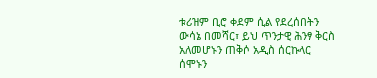ቱሪዝም ቢሮ ቀደም ሲል የደረሰበትን ውሳኔ በመሻር፣ ይህ ጥንታዊ ሕንፃ ቅርስ አለመሆኑን ጠቅሶ አዲስ ሰርኩላር ሰሞኑን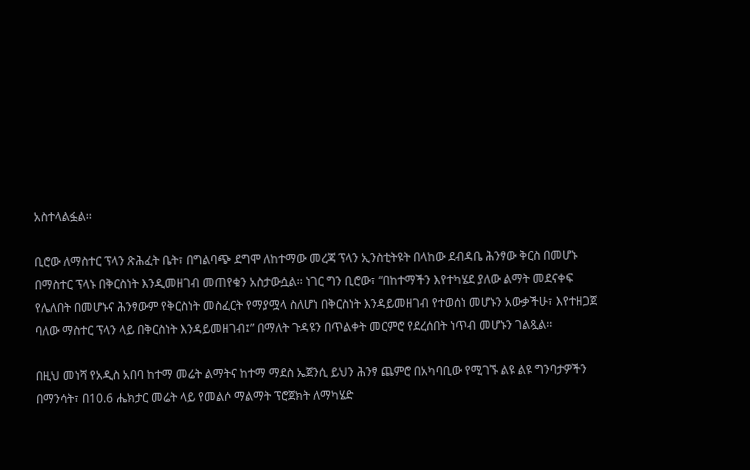አስተላልፏል፡፡

ቢሮው ለማስተር ፕላን ጽሕፈት ቤት፣ በግልባጭ ደግሞ ለከተማው መረጃ ፕላን ኢንስቲትዩት በላከው ደብዳቤ ሕንፃው ቅርስ በመሆኑ በማስተር ፕላኑ በቅርስነት እንዲመዘገብ መጠየቁን አስታውሷል፡፡ ነገር ግን ቢሮው፣ “በከተማችን እየተካሄደ ያለው ልማት መደናቀፍ የሌለበት በመሆኑና ሕንፃውም የቅርስነት መስፈርት የማያሟላ ስለሆነ በቅርስነት እንዳይመዘገብ የተወሰነ መሆኑን አውቃችሁ፣ እየተዘጋጀ ባለው ማስተር ፕላን ላይ በቅርስነት እንዳይመዘገብ፤” በማለት ጉዳዩን በጥልቀት መርምሮ የደረሰበት ነጥብ መሆኑን ገልጿል፡፡

በዚህ መነሻ የአዲስ አበባ ከተማ መሬት ልማትና ከተማ ማደስ ኤጀንሲ ይህን ሕንፃ ጨምሮ በአካባቢው የሚገኙ ልዩ ልዩ ግንባታዎችን በማንሳት፣ በ10.6 ሔክታር መሬት ላይ የመልሶ ማልማት ፕሮጀክት ለማካሄድ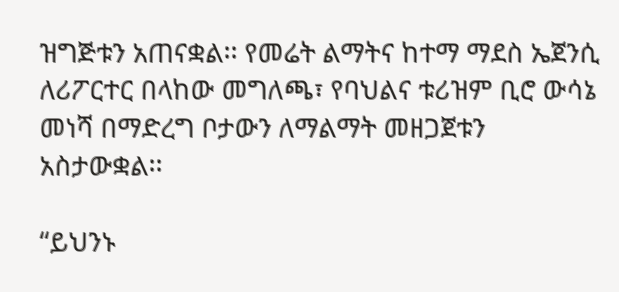ዝግጅቱን አጠናቋል፡፡ የመሬት ልማትና ከተማ ማደስ ኤጀንሲ ለሪፖርተር በላከው መግለጫ፣ የባህልና ቱሪዝም ቢሮ ውሳኔ መነሻ በማድረግ ቦታውን ለማልማት መዘጋጀቱን አስታውቋል፡፡

“ይህንኑ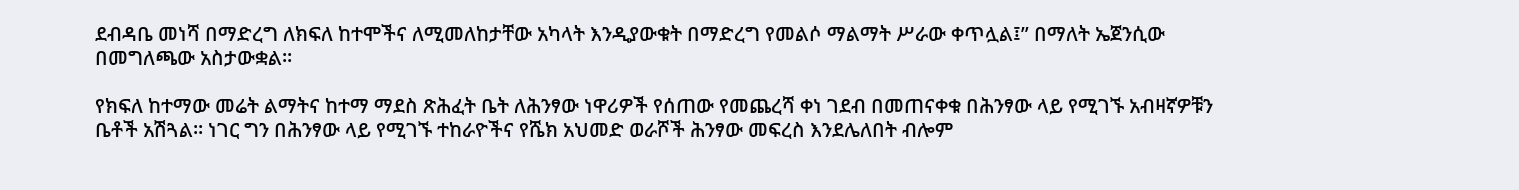ደብዳቤ መነሻ በማድረግ ለክፍለ ከተሞችና ለሚመለከታቸው አካላት እንዲያውቁት በማድረግ የመልሶ ማልማት ሥራው ቀጥሏል፤” በማለት ኤጀንሲው በመግለጫው አስታውቋል፡፡

የክፍለ ከተማው መሬት ልማትና ከተማ ማደስ ጽሕፈት ቤት ለሕንፃው ነዋሪዎች የሰጠው የመጨረሻ ቀነ ገደብ በመጠናቀቁ በሕንፃው ላይ የሚገኙ አብዛኛዎቹን ቤቶች አሽጓል፡፡ ነገር ግን በሕንፃው ላይ የሚገኙ ተከራዮችና የሼክ አህመድ ወራሾች ሕንፃው መፍረስ እንደሌለበት ብሎም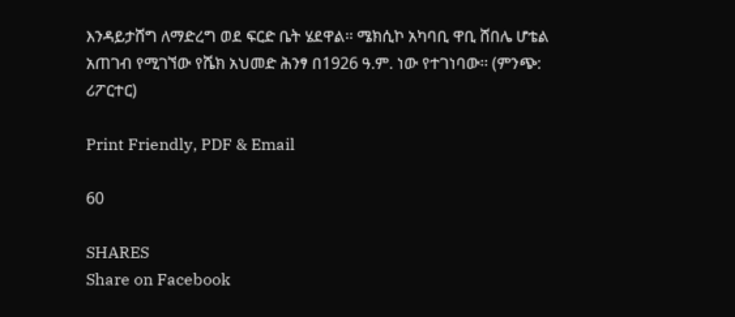እንዳይታሸግ ለማድረግ ወደ ፍርድ ቤት ሄደዋል፡፡ ሜክሲኮ አካባቢ ዋቢ ሸበሌ ሆቴል አጠገብ የሚገኘው የሼክ አህመድ ሕንፃ በ1926 ዓ.ም. ነው የተገነባው፡፡ (ምንጭ: ሪፖርተር)

Print Friendly, PDF & Email

60

SHARES
Share on Facebook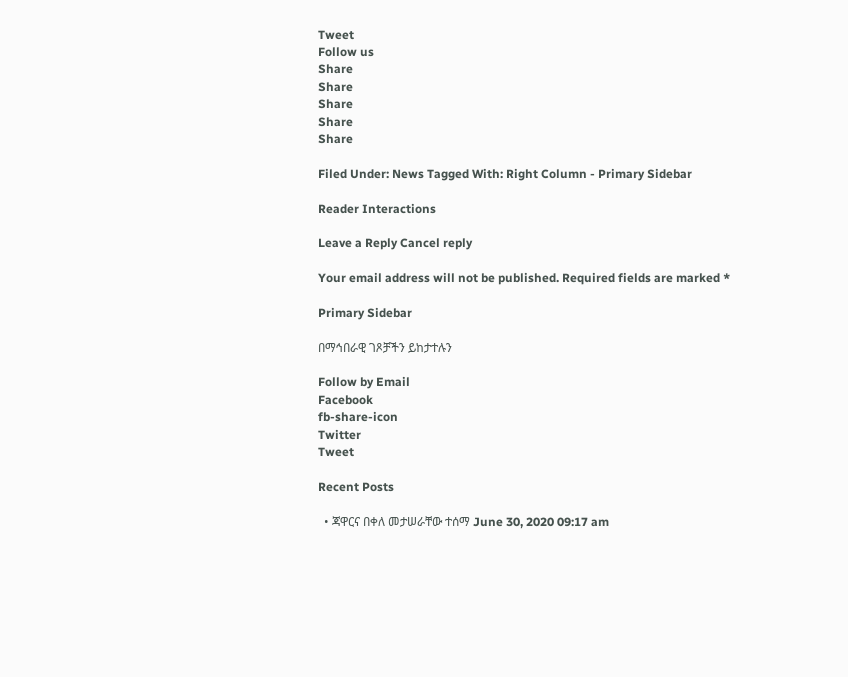Tweet
Follow us
Share
Share
Share
Share
Share

Filed Under: News Tagged With: Right Column - Primary Sidebar

Reader Interactions

Leave a Reply Cancel reply

Your email address will not be published. Required fields are marked *

Primary Sidebar

በማኅበራዊ ገጾቻችን ይከታተሉን

Follow by Email
Facebook
fb-share-icon
Twitter
Tweet

Recent Posts

  • ጃዋርና በቀለ መታሠራቸው ተሰማ June 30, 2020 09:17 am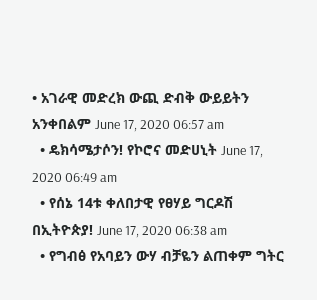• አገራዊ መድረክ ውጪ ድብቅ ውይይትን አንቀበልም June 17, 2020 06:57 am
  • ዴክሳሜታሶን! የኮሮና መድሀኒት June 17, 2020 06:49 am
  • የሰኔ 14ቱ ቀለበታዊ የፀሃይ ግርዶሽ በኢትዮጵያ! June 17, 2020 06:38 am
  • የግብፅ የአባይን ውሃ ብቻዬን ልጠቀም ግትር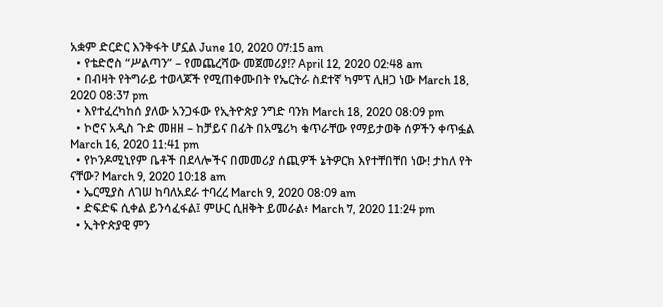አቋም ድርድር እንቅፋት ሆኗል June 10, 2020 07:15 am
  • የቴድሮስ “ሥልጣን” – የመጨረሻው መጀመሪያ!? April 12, 2020 02:48 am
  • በብዛት የትግራይ ተወላጆች የሚጠቀሙበት የኤርትራ ስደተኛ ካምፕ ሊዘጋ ነው March 18, 2020 08:37 pm
  • እየተፈረካከሰ ያለው አንጋፋው የኢትዮጵያ ንግድ ባንክ March 18, 2020 08:09 pm
  • ኮሮና አዲስ ጉድ መዘዘ – ከቻይና በፊት በአሜሪካ ቁጥራቸው የማይታወቅ ሰዎችን ቀጥፏል March 16, 2020 11:41 pm
  • የኮንዶሚኒየም ቤቶች በደላሎችና በመመሪያ ሰጪዎች ኔትዎርክ እየተቸበቸበ ነው! ታከለ የት ናቸው? March 9, 2020 10:18 am
  • ኤርሚያስ ለገሠ ከባለአደራ ተባረረ March 9, 2020 08:09 am
  • ድፍድፍ ሲቀል ይንሳፈፋል፤ ምሁር ሲዘቅት ይመራል፥ March 7, 2020 11:24 pm
  • ኢትዮጵያዊ ምን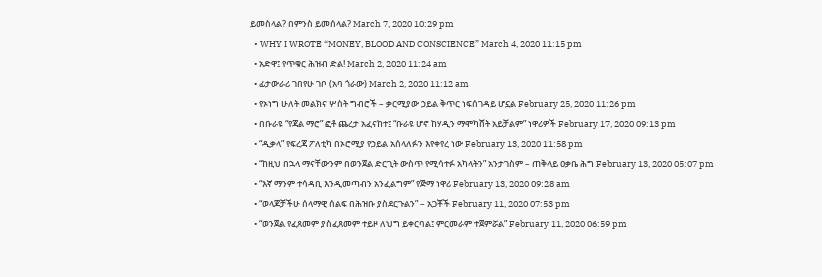ይመስላል? በምንስ ይመሰላል? March 7, 2020 10:29 pm
  • WHY I WROTE “MONEY, BLOOD AND CONSCIENCE” March 4, 2020 11:15 pm
  • አድዋ፤ የጥቁር ሕዝብ ድል! March 2, 2020 11:24 am
  • ፊታውራሪ ገበየሁ ገቦ (አባ ጎራው) March 2, 2020 11:12 am
  • የኦነግ ሁለት መልክና ሦስት ግብሮች – ቃርሚያው ኃይል ቅጥር ነፍሰገዳይ ሆኗል February 25, 2020 11:26 pm
  • በቡራዩ “የጃል ማሮ” ፎቶ ጨረታ አፈናከተ፤ “ቡራዩ ሆኖ ከሃዲን ማሞካሸት አይቻልም” ነዋሪዎች February 17, 2020 09:13 pm
  • “ዲቃላ” የፍረጃ ፖለቲካ በኦሮሚያ የኃይል አሰላለፉን እየቀየረ ነው February 13, 2020 11:58 pm
  • “ከዚህ በኋላ ማናቸውንም በወንጀል ድርጊት ውስጥ የሚሳተፉ አካላትን” አንታገስም – ጠቅላይ ዐቃቤ ሕግ February 13, 2020 05:07 pm
  • “እኛ ማንም ተሳዳቢ እንዲመጣብን አንፈልግም” የጅማ ነዋሪ February 13, 2020 09:28 am
  • “ወላጆቻችሁ ሰላማዊ ሰልፍ በሕዝቡ ያስደርጉልን” – አጋቾች February 11, 2020 07:53 pm
  • “ወንጀል የፈጸመም ያስፈጸመም ተይዞ ለህግ ይቀርባል፤ ምርመራም ተጀምሯል” February 11, 2020 06:59 pm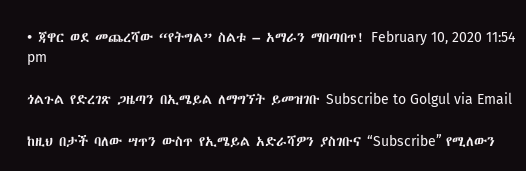• ጃዋር ወደ መጨረሻው “የትግል” ስልቱ – አማራን ማበጣበጥ! February 10, 2020 11:54 pm

ጎልጉል የድረገጽ ጋዜጣን በኢሜይል ለማግኘት ይመዝገቡ Subscribe to Golgul via Email

ከዚህ በታች ባለው ሣጥን ውስጥ የኢሜይል አድራሻዎን ያስገቡና “Subscribe” የሚለውን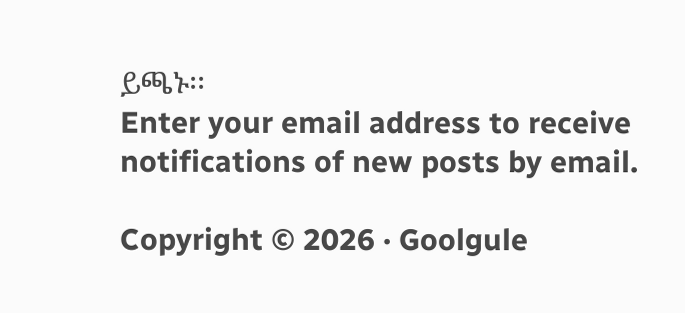ይጫኑ፡፡
Enter your email address to receive notifications of new posts by email.

Copyright © 2026 · Goolgule